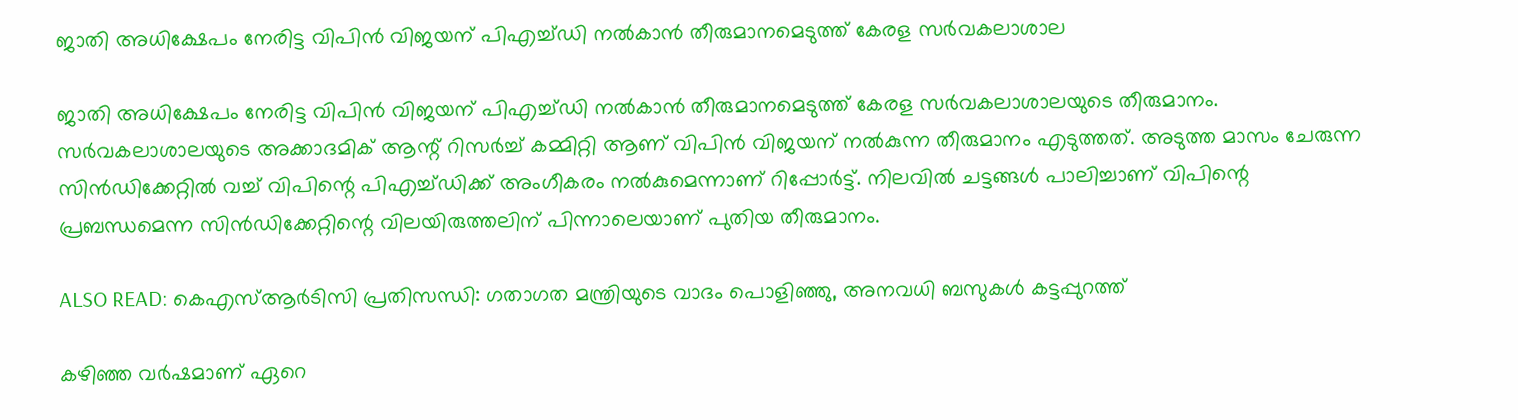ജാതി അധിക്ഷേപം നേരിട്ട വിപിൻ വിജയന് പിഎച്ച്ഡി നൽകാൻ‌ തീരുമാനമെടുത്ത് കേരള സർവകലാശാല

ജാതി അധിക്ഷേപം നേരിട്ട വിപിൻ വിജയന് പിഎച്ച്ഡി നൽകാൻ‌ തീരുമാനമെടുത്ത് കേരള സർവകലാശാലയുടെ തീരുമാനം. സർവകലാശാലയുടെ അക്കാദമിക് ആന്റ് റിസർച്ച് കമ്മിറ്റി ആണ് വിപിൻ വിജയന് നൽകുന്ന തീരുമാനം എടുത്തത്. അടുത്ത മാസം ചേരുന്ന സിൻഡിക്കേറ്റിൽ വച്ച് വിപിന്റെ പിഎച്ച്‍ഡിക്ക് അംഗീകരം നൽകുമെന്നാണ് റിപ്പോർട്ട്. നിലവിൽ ചട്ടങ്ങൾ പാലിച്ചാണ് വിപിന്റെ പ്രബന്ധമെന്ന സിൻഡിക്കേറ്റിന്റെ വിലയിരുത്തലിന് പിന്നാലെയാണ് പുതിയ തീരുമാനം.

ALSO READ: കെഎസ്ആർടിസി പ്രതിസന്ധി: ഗതാഗത മന്ത്രിയുടെ വാദം പൊളിഞ്ഞു, അനവധി ബസുകൾ കട്ടപ്പുറത്ത്

കഴിഞ്ഞ വർഷമാണ് ഏറെ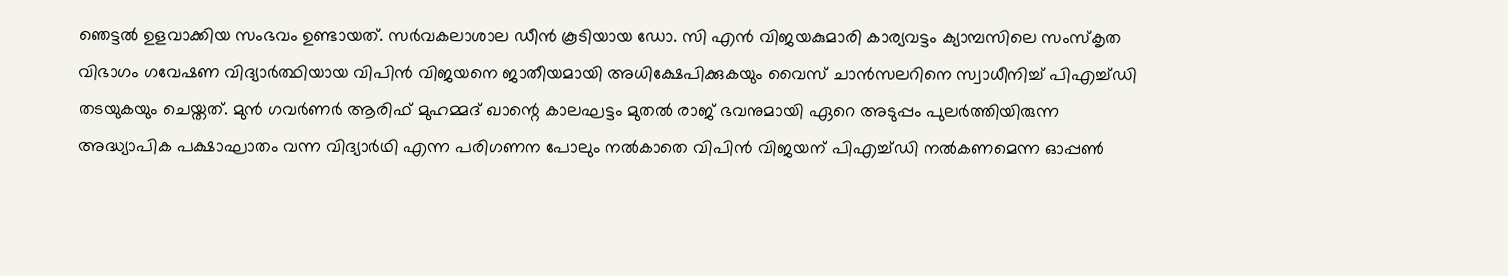ഞെട്ടൽ ഉളവാക്കിയ സംഭവം ഉണ്ടായത്. സർവകലാശാല ഡീൻ കൂടിയായ ഡോ. സി എൻ വിജയകുമാരി കാര്യവട്ടം ക്യാമ്പസിലെ സംസ്‌കൃത വിഭാഗം ഗവേഷണ വിദ്യാർത്ഥിയായ വിപിൻ വിജയനെ ജാതീയമായി അധിക്ഷേപിക്കുകയും വൈസ് ചാൻസലറിനെ സ്വാധീനിച്ച് പിഎച്ച്ഡി തടയുകയും ചെയ്തത്. മുൻ ഗവർണർ ആരിഫ് മുഹമ്മദ് ഖാന്റെ കാലഘട്ടം മുതൽ രാജ് ഭവനുമായി ഏറെ അടുപ്പം പുലർത്തിയിരുന്ന അദ്ധ്യാപിക പക്ഷാഘാതം വന്ന വിദ്യാർഥി എന്ന പരിഗണന പോലും നൽകാതെ വിപിൻ വിജയന് പിഎച്ച്ഡി നൽകണമെന്ന ഓപ്പൺ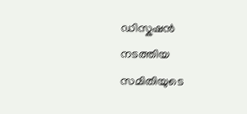ഡിസ്കഷൻ നടത്തിയ സമിതിയുടെ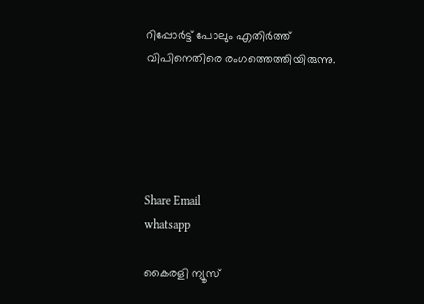റിപ്പോർട്ട് പോലും എതിർത്ത് വിപിനെതിരെ രംഗത്തെത്തിയിരുന്നു.





Share Email
whatsapp

കൈരളി ന്യൂസ്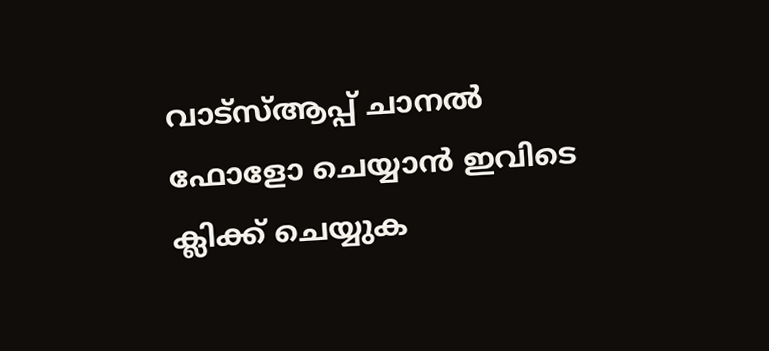വാട്‌സ്ആപ്പ് ചാനല്‍ ഫോളോ ചെയ്യാന്‍ ഇവിടെ ക്ലിക്ക് ചെയ്യുക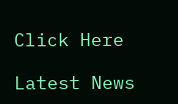Click Here

Latest News